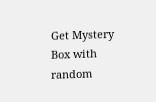Get Mystery Box with random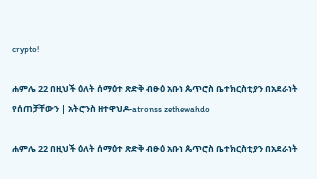crypto!

ሐምሌ 22 በዚህች ዕለት ሰማዕተ ጽድቅ ብፁዕ አቡነ ጴጥሮስ ቤተክርስቲያን በአደራነት የሰጠቻቸውን | አትሮንስ ዘተዋህዶ-atronss zethewahdo

ሐምሌ 22 በዚህች ዕለት ሰማዕተ ጽድቅ ብፁዕ አቡነ ጴጥሮስ ቤተክርስቲያን በአደራነት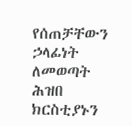የሰጠቻቸውን ኃላፊነት ለመወጣት ሕዝበ ክርስቲያኑን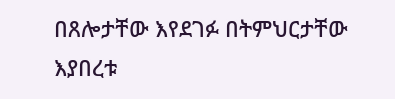በጸሎታቸው እየደገፉ በትምህርታቸው እያበረቱ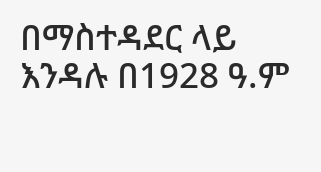በማስተዳደር ላይ እንዳሉ በ1928 ዓ.ም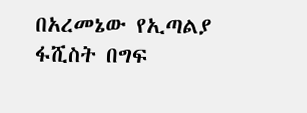በአረመኔው የኢጣልያ ፋሺስት በግፍ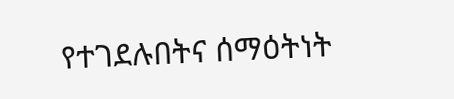የተገደሉበትና ሰማዕትነት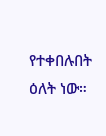የተቀበሉበት ዕለት ነው።